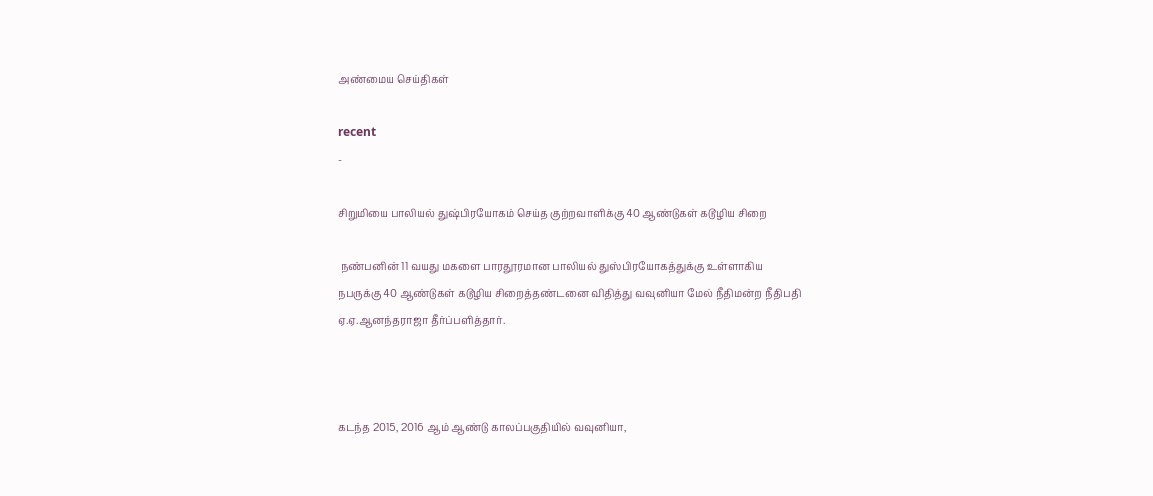அண்மைய செய்திகள்

recent
-

சிறுமியை பாலியல் துஷ்பிரயோகம் செய்த குற்றவாளிக்கு 40 ஆண்டுகள் கடூழிய சிறை

 நண்பனின் 11 வயது மகளை பாரதூரமான பாலியல் துஸ்பிரயோகத்துக்கு உள்ளாகிய நபருக்கு 40 ஆண்டுகள் கடூழிய சிறைத்தண்டனை விதித்து வவுனியா மேல் நீதிமன்ற நீதிபதி ஏ.ஏ.ஆனந்தராஜா தீர்ப்பளித்தார்.



கடந்த 2015, 2016 ஆம் ஆண்டு காலப்பகுதியில் வவுனியா,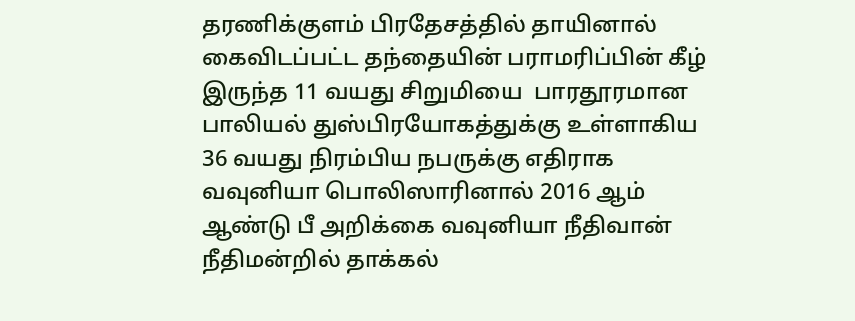தரணிக்குளம் பிரதேசத்தில் தாயினால் கைவிடப்பட்ட தந்தையின் பராமரிப்பின் கீழ் இருந்த 11 வயது சிறுமியை  பாரதூரமான பாலியல் துஸ்பிரயோகத்துக்கு உள்ளாகிய 36 வயது நிரம்பிய நபருக்கு எதிராக வவுனியா பொலிஸாரினால் 2016 ஆம் ஆண்டு பீ அறிக்கை வவுனியா நீதிவான் நீதிமன்றில் தாக்கல்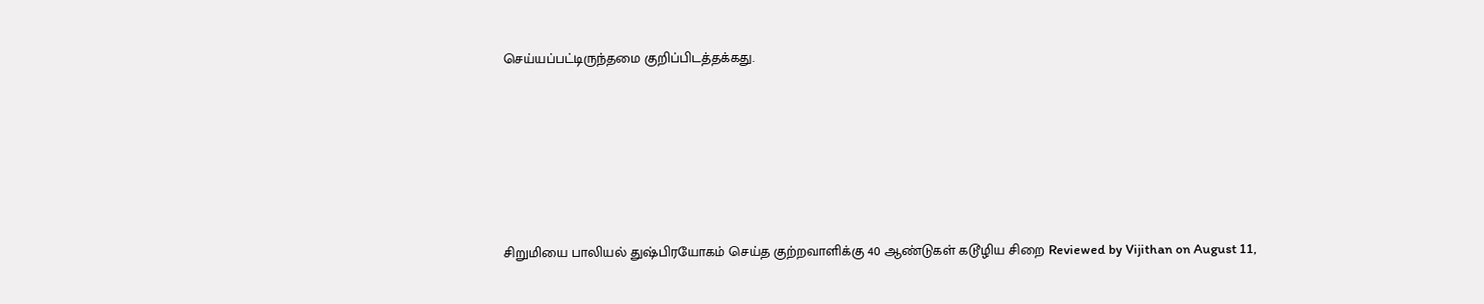செய்யப்பட்டிருந்தமை குறிப்பிடத்தக்கது.






சிறுமியை பாலியல் துஷ்பிரயோகம் செய்த குற்றவாளிக்கு 40 ஆண்டுகள் கடூழிய சிறை Reviewed by Vijithan on August 11,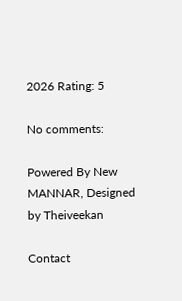2026 Rating: 5

No comments:

Powered By New MANNAR, Designed by Theiveekan

Contact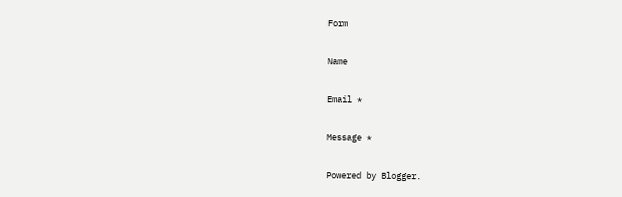Form

Name

Email *

Message *

Powered by Blogger.